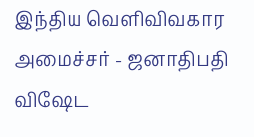இந்திய வெளிவிவகார அமைச்சர் - ஜனாதிபதி விஷேட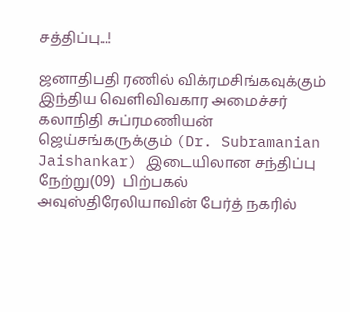சத்திப்பு...!

ஜனாதிபதி ரணில் விக்ரமசிங்கவுக்கும் இந்திய வெளிவிவகார அமைச்சர் கலாநிதி சுப்ரமணியன் ஜெய்சங்கருக்கும் (Dr. Subramanian Jaishankar) இடையிலான சந்திப்பு நேற்று(09)  பிற்பகல் அவுஸ்திரேலியாவின் பேர்த் நகரில்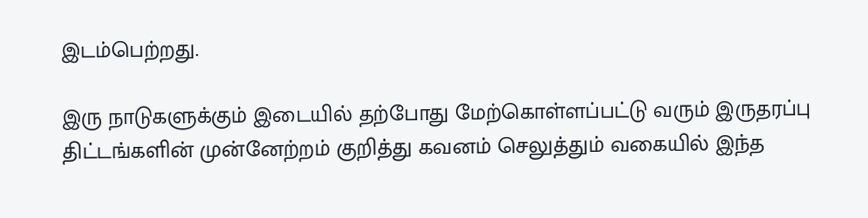இடம்பெற்றது.

இரு நாடுகளுக்கும் இடையில் தற்போது மேற்கொள்ளப்பட்டு வரும் இருதரப்பு திட்டங்களின் முன்னேற்றம் குறித்து கவனம் செலுத்தும் வகையில் இந்த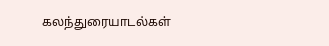கலந்துரையாடல்கள்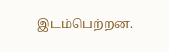இடம்பெற்றன.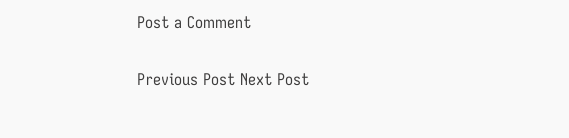Post a Comment

Previous Post Next Post